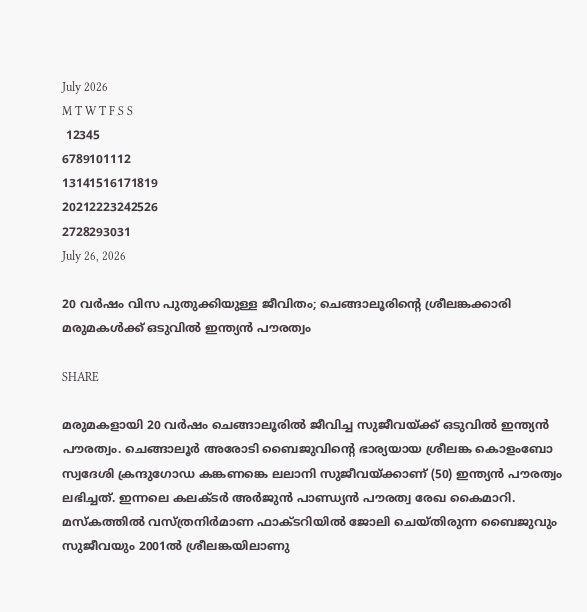July 2026
M T W T F S S
 12345
6789101112
13141516171819
20212223242526
2728293031
July 26, 2026

20 വർഷം വിസ പുതുക്കിയുള്ള ജീവിതം; ചെങ്ങാലൂരിന്റെ ശ്രീലങ്കക്കാരി മരുമകൾക്ക് ഒടുവിൽ ഇന്ത്യൻ പൗരത്വം

SHARE

മരുമകളായി 20 വർഷം ചെങ്ങാലൂരിൽ ജീവിച്ച സുജീവയ്ക്ക് ഒടുവിൽ ഇന്ത്യൻ പൗരത്വം. ചെങ്ങാലൂർ അരോടി ബൈജുവിന്റെ ഭാര്യയായ ശ്രീലങ്ക കൊളംബോ സ്വദേശി ക്രന്ദുഗോഡ കങ്കണങ്കെ ലലാനി സുജീവയ്ക്കാണ് (50) ഇന്ത്യൻ പൗരത്വം ലഭിച്ചത്. ഇന്നലെ കലക്ടർ അർജുൻ പാണ്ഡ്യൻ പൗരത്വ രേഖ കൈമാറി. മസ്കത്തിൽ വസ്ത്രനിർമാണ ഫാക്ടറിയിൽ ജോലി ചെയ്തിരുന്ന ബൈജുവും സുജീവയും 2001ൽ ശ്രീലങ്കയിലാണു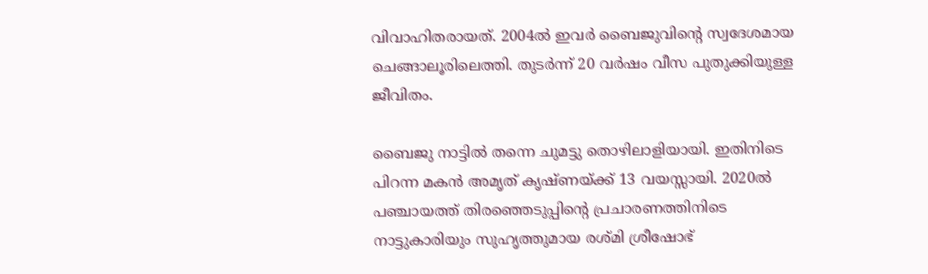വിവാഹിതരായത്. 2004ൽ ഇവർ ബൈജുവിന്റെ സ്വദേശമായ ചെങ്ങാലൂരിലെത്തി. തുടർന്ന് 20 വർഷം വീസ പുതുക്കിയുള്ള ജീവിതം.

ബൈജു നാട്ടിൽ തന്നെ ചുമട്ടു തൊഴിലാളിയായി. ഇതിനിടെ പിറന്ന മകൻ അമൃത് കൃഷ്ണയ്ക്ക് 13 വയസ്സായി. 2020ൽ പഞ്ചായത്ത് തിരഞ്ഞെടുപ്പിന്റെ പ്രചാരണത്തിനിടെ നാട്ടുകാരിയും സുഹൃത്തുമായ രശ്മി ശ്രീഷോഭ്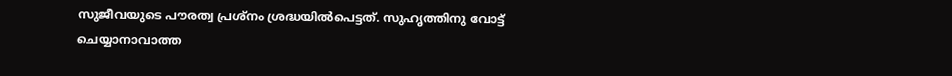സുജീവയുടെ പൗരത്വ പ്രശ്നം ശ്രദ്ധയിൽപെട്ടത്. സുഹൃത്തിനു വോട്ട് ചെയ്യാനാവാത്ത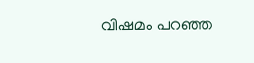വിഷമം പറഞ്ഞ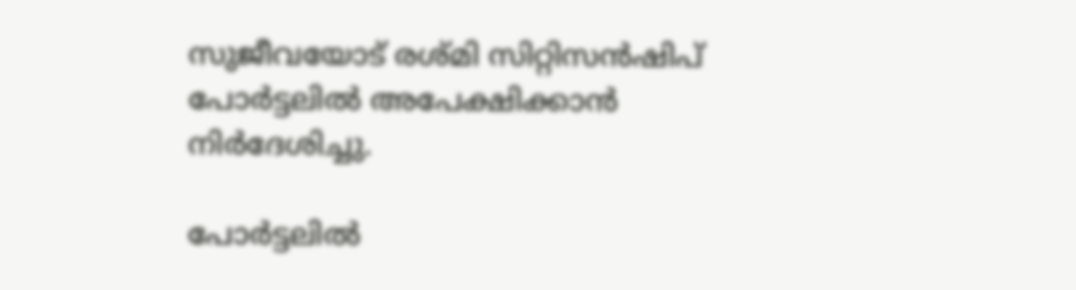സുജീവയോട് രശ്മി സിറ്റിസൻഷിപ് പോർട്ടലിൽ അപേക്ഷിക്കാൻ നിർദേശിച്ചു.

പോർട്ടലിൽ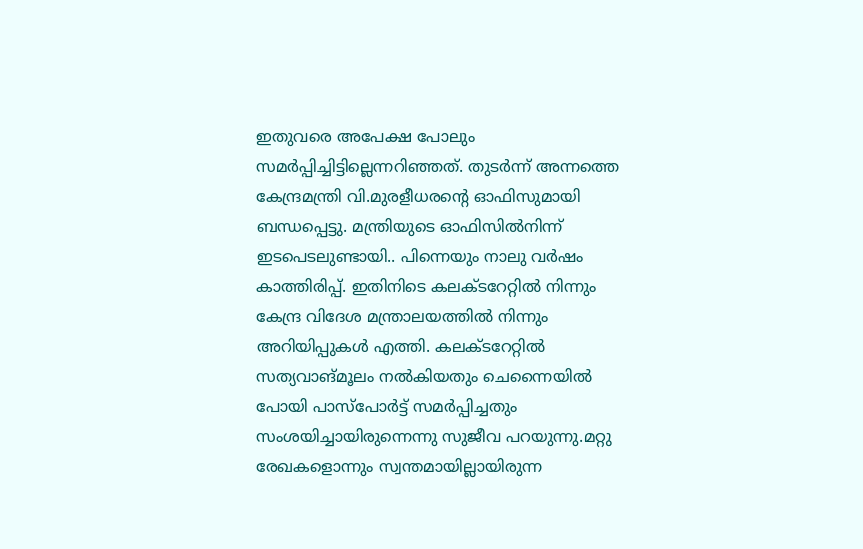ഇതുവരെ അപേക്ഷ പോലും സമർപ്പിച്ചിട്ടില്ലെന്നറിഞ്ഞത്. തുടർന്ന് അന്നത്തെ കേന്ദ്രമന്ത്രി വി.മുരളീധരന്റെ ഓഫിസുമായി ബന്ധപ്പെട്ടു. മന്ത്രിയുടെ ഓഫിസിൽനിന്ന് ഇടപെടലുണ്ടായി.. പിന്നെയും നാലു വർഷം കാത്തിരിപ്പ്. ഇതിനിടെ കലക്ടറേറ്റിൽ നിന്നും കേന്ദ്ര വിദേശ മന്ത്രാലയത്തിൽ നിന്നും അറിയിപ്പുകൾ എത്തി. കലക്ടറേറ്റിൽ സത്യവാങ്മൂലം നൽകിയതും ചെന്നൈയിൽ പോയി പാസ്പോർട്ട് സമർപ്പിച്ചതും സംശയിച്ചായിരുന്നെന്നു സുജീവ പറയുന്നു.മറ്റു രേഖകളൊന്നും സ്വന്തമായില്ലായിരുന്ന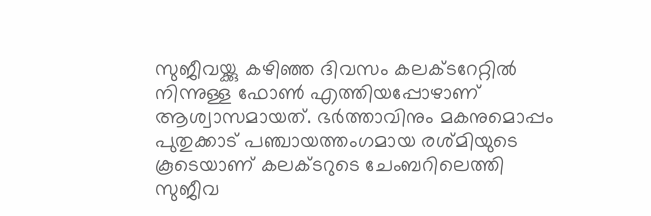സുജീവയ്ക്കു കഴിഞ്ഞ ദിവസം കലക്ടറേറ്റിൽ നിന്നുള്ള ഫോൺ എത്തിയപ്പോഴാണ് ആശ്വാസമായത്. ഭർത്താവിനും മകനുമൊപ്പം പുതുക്കാട് പഞ്ചായത്തംഗമായ രശ്മിയുടെ കൂടെയാണ് കലക്ടറുടെ ചേംബറിലെത്തി സുജീവ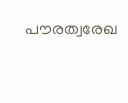പൗരത്വരേഖ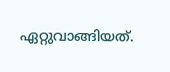ഏറ്റുവാങ്ങിയത്.